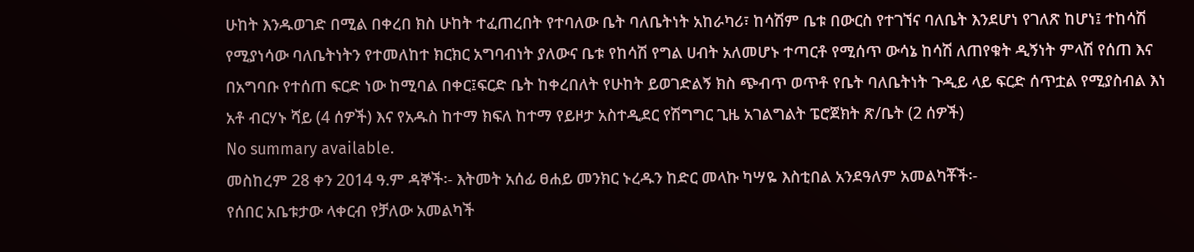ሁከት እንዱወገድ በሚል በቀረበ ክስ ሁከት ተፈጠረበት የተባለው ቤት ባለቤትነት አከራካሪ፣ ከሳሽም ቤቱ በውርስ የተገኘና ባለቤት እንደሆነ የገለጽ ከሆነ፤ ተከሳሽ የሚያነሳው ባለቤትነትን የተመለከተ ክርክር አግባብነት ያለውና ቤቱ የከሳሽ የግል ሀብት አለመሆኑ ተጣርቶ የሚሰጥ ውሳኔ ከሳሽ ለጠየቁት ዲኝነት ምላሽ የሰጠ እና በአግባቡ የተሰጠ ፍርድ ነው ከሚባል በቀር፤ፍርድ ቤት ከቀረበለት የሁከት ይወገድልኝ ክስ ጭብጥ ወጥቶ የቤት ባለቤትነት ጉዲይ ላይ ፍርድ ሰጥቷል የሚያስብል እነ አቶ ብርሃኑ ሻይ (4 ሰዎች) እና የአዱስ ከተማ ክፍለ ከተማ የይዞታ አስተዲደር የሽግግር ጊዜ አገልግልት ፔሮጀክት ጽ/ቤት (2 ሰዎች)
No summary available.
መስከረም 28 ቀን 2014 ዓ.ም ዳኞች፡- እትመት አሰፊ ፀሐይ መንክር ኑረዱን ከድር መላኩ ካሣዬ እስቲበል አንደዓለም አመልካቾች፡-
የሰበር አቤቱታው ላቀርብ የቻለው አመልካች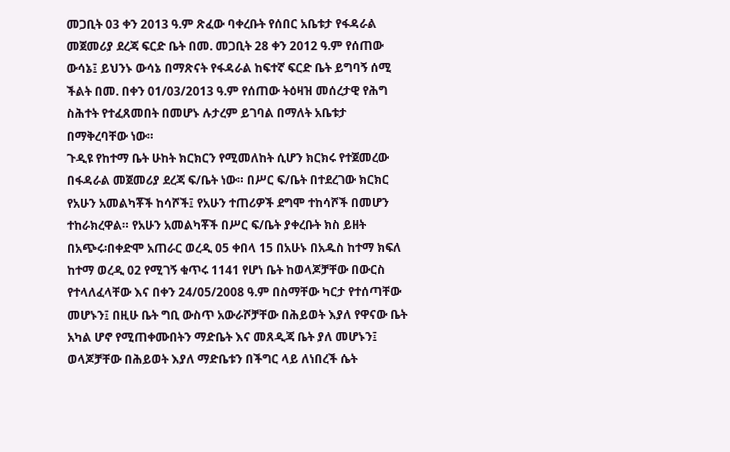መጋቢት 03 ቀን 2013 ዓ.ም ጽፈው ባቀረቡት የሰበር አቤቱታ የፋዳራል መጀመሪያ ደረጃ ፍርድ ቤት በመ. መጋቢት 28 ቀን 2012 ዓ.ም የሰጠው ውሳኔ፤ ይህንኑ ውሳኔ በማጽናት የፋዳራል ከፍተኛ ፍርድ ቤት ይግባኝ ሰሚ ችልት በመ. በቀን 01/03/2013 ዓ.ም የሰጠው ትዕዛዝ መሰረታዊ የሕግ ስሕተት የተፈጸመበት በመሆኑ ሉታረም ይገባል በማለት አቤቱታ በማቅረባቸው ነው።
ጉዲዩ የከተማ ቤት ሁከት ክርክርን የሚመለከት ሲሆን ክርክሩ የተጀመረው በፋዳራል መጀመሪያ ደረጃ ፍ/ቤት ነው። በሥር ፍ/ቤት በተደረገው ክርክር የአሁን አመልካቾች ከሳሾች፤ የአሁን ተጠሪዎች ደግሞ ተከሳሾች በመሆን ተከራክረዋል። የአሁን አመልካቾች በሥር ፍ/ቤት ያቀረቡት ክስ ይዘት በአጭሩ፡በቀድሞ አጠራር ወረዲ 05 ቀበላ 15 በአሁኑ በአዱስ ከተማ ክፍለ ከተማ ወረዲ 02 የሚገኝ ቁጥሩ 1141 የሆነ ቤት ከወላጆቻቸው በውርስ የተላለፈላቸው እና በቀን 24/05/2008 ዓ.ም በስማቸው ካርታ የተሰጣቸው መሆኑን፤ በዚሁ ቤት ግቢ ውስጥ አውራሾቻቸው በሕይወት እያለ የዋናው ቤት አካል ሆኖ የሚጠቀሙበትን ማድቤት እና መጸዲጃ ቤት ያለ መሆኑን፤ ወላጆቻቸው በሕይወት እያለ ማድቤቱን በችግር ላይ ለነበረች ሴት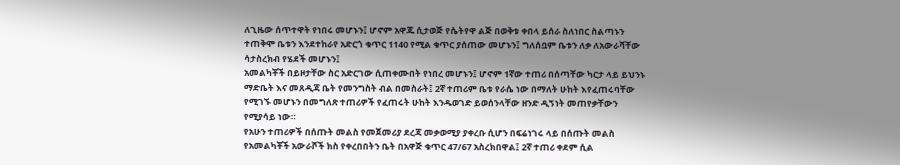ለጊዜው ሰጥተዋት የነበሩ መሆኑን፤ ሆኖም አዋጁ ሲታወጅ የሴትየዋ ልጅ በወቅቱ ቀበላ ይሰራ ስለነበር ስልጣኑን ተጠቅሞ ቤቱን እንደተከራየ አድርጎ ቁጥር 1140 የሚል ቁጥር ያሰጠው መሆኑን፤ ግለሰቧም ቤቱን ለቃ ለአውራሻቸው ሳታስረክብ የሄደች መሆኑን፤
አመልካቾች በይዞታቸው ስር አድርገው ሲጠቀሙበት የነበረ መሆኑን፤ ሆኖም 1ኛው ተጠሪ በሰጣቸው ካርታ ላይ ይህንኑ ማድቤት እና መጸዲጃ ቤት የመንግስት ብል በመስራት፤ 2ኛ ተጠሪም ቤቱ የራሴ ነው በማለት ሁከት እየፈጠሩባቸው የሚገኙ መሆኑን በመግለጽ ተጠሪዎች የፈጠሩት ሁከት እንዱወገድ ይወሰንላቸው ዘንድ ዲኝነት መጠየቃቸውን የሚያሳይ ነው።
የአሁን ተጠሪዎች በሰጡት መልስ የመጀመሪያ ደረጃ መቃወሚያ ያቀረቡ ሲሆን በፍሬነገሩ ላይ በሰጡት መልስ የአመልካቾች አውራሾች ክስ የቀረበበትን ቤት በአዋጅ ቁጥር 47/67 አስረክበዋል፤ 2ኛ ተጠሪ ቀደም ሲል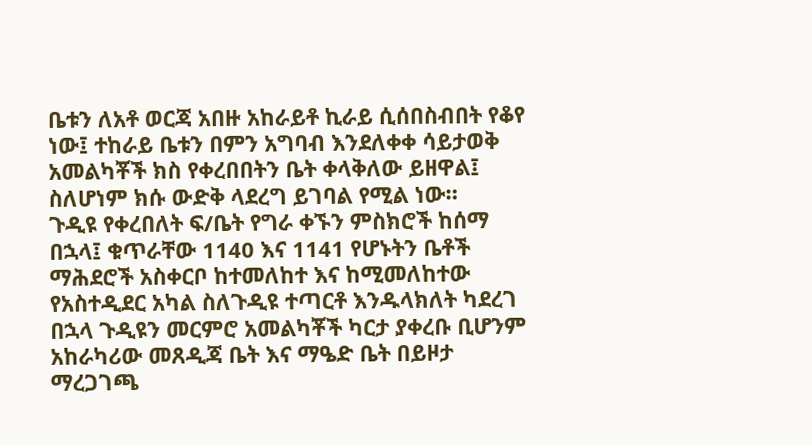ቤቱን ለአቶ ወርጃ አበዙ አከራይቶ ኪራይ ሲሰበስብበት የቆየ ነው፤ ተከራይ ቤቱን በምን አግባብ እንደለቀቀ ሳይታወቅ አመልካቾች ክስ የቀረበበትን ቤት ቀላቅለው ይዘዋል፤ ስለሆነም ክሱ ውድቅ ላደረግ ይገባል የሚል ነው።
ጉዲዩ የቀረበለት ፍ/ቤት የግራ ቀኙን ምስክሮች ከሰማ በኋላ፤ ቁጥራቸው 1140 እና 1141 የሆኑትን ቤቶች ማሕደሮች አስቀርቦ ከተመለከተ እና ከሚመለከተው የአስተዲደር አካል ስለጉዲዩ ተጣርቶ እንዱላክለት ካደረገ በኋላ ጉዲዩን መርምሮ አመልካቾች ካርታ ያቀረቡ ቢሆንም አከራካሪው መጸዲጃ ቤት እና ማዔድ ቤት በይዞታ ማረጋገጫ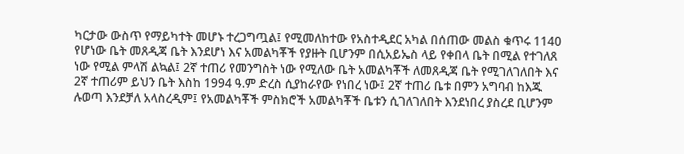ካርታው ውስጥ የማይካተት መሆኑ ተረጋግጧል፤ የሚመለከተው የአስተዲደር አካል በሰጠው መልስ ቁጥሩ 1140 የሆነው ቤት መጸዲጃ ቤት እንደሆነ እና አመልካቾች የያዙት ቢሆንም በሲአይኤስ ላይ የቀበላ ቤት በሚል የተገለጸ ነው የሚል ምላሽ ልኳል፤ 2ኛ ተጠሪ የመንግስት ነው የሚለው ቤት አመልካቾች ለመጸዲጃ ቤት የሚገለገለበት እና 2ኛ ተጠሪም ይህን ቤት እስከ 1994 ዓ.ም ድረስ ሲያከራየው የነበረ ነው፤ 2ኛ ተጠሪ ቤቱ በምን አግባብ ከእጁ ሉወጣ እንደቻለ አላስረዲም፤ የአመልካቾች ምስክሮች አመልካቾች ቤቱን ሲገለገለበት እንደነበረ ያስረደ ቢሆንም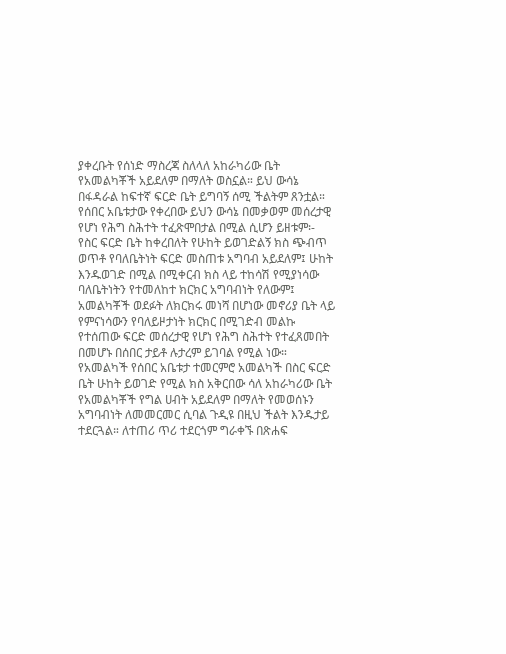ያቀረቡት የሰነድ ማስረጃ ስለላለ አከራካሪው ቤት የአመልካቾች አይደለም በማለት ወስኗል። ይህ ውሳኔ በፋዳራል ከፍተኛ ፍርድ ቤት ይግባኝ ሰሚ ችልትም ጸንቷል።
የሰበር አቤቱታው የቀረበው ይህን ውሳኔ በመቃወም መሰረታዊ የሆነ የሕግ ስሕተት ተፈጽሞበታል በሚል ሲሆን ይዘቱም፡- የስር ፍርድ ቤት ከቀረበለት የሁከት ይወገድልኝ ክስ ጭብጥ ወጥቶ የባለቤትነት ፍርድ መስጠቱ አግባብ አይደለም፤ ሁከት እንዱወገድ በሚል በሚቀርብ ክስ ላይ ተከሳሽ የሚያነሳው ባለቤትነትን የተመለከተ ክርክር አግባብነት የለውም፤ አመልካቾች ወደፉት ለክርክሩ መነሻ በሆነው መኖሪያ ቤት ላይ የምናነሳውን የባለይዞታነት ክርክር በሚገድብ መልኩ የተሰጠው ፍርድ መሰረታዊ የሆነ የሕግ ስሕተት የተፈጸመበት በመሆኑ በሰበር ታይቶ ሉታረም ይገባል የሚል ነው።
የአመልካች የሰበር አቤቱታ ተመርምሮ አመልካች በስር ፍርድ ቤት ሁከት ይወገድ የሚል ክስ አቅርበው ሳለ አከራካሪው ቤት የአመልካቾች የግል ሀብት አይደለም በማለት የመወሰኑን አግባብነት ለመመርመር ሲባል ጉዲዩ በዚህ ችልት እንዱታይ ተደርጓል። ለተጠሪ ጥሪ ተደርጎም ግራቀኙ በጽሐፍ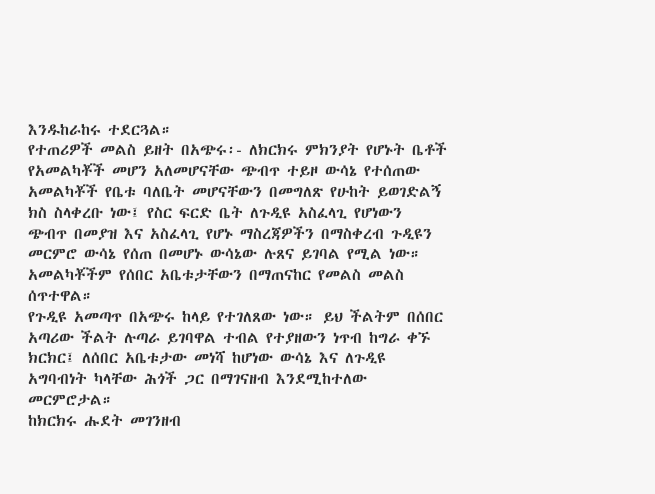እንዱከራከሩ ተደርጓል።
የተጠሪዎች መልስ ይዘት በአጭሩ፡- ለክርክሩ ምክንያት የሆኑት ቤቶች የአመልካቾች መሆን አለመሆናቸው ጭብጥ ተይዞ ውሳኔ የተሰጠው አመልካቾች የቤቱ ባለቤት መሆናቸውን በመግለጽ የሁከት ይወገድልኝ ክስ ስላቀረቡ ነው፤ የስር ፍርድ ቤት ለጉዲዩ አስፈላጊ የሆነውን ጭብጥ በመያዝ እና አስፈላጊ የሆኑ ማስረጃዎችን በማስቀረብ ጉዲዩን መርምሮ ውሳኔ የሰጠ በመሆኑ ውሳኔው ሉጸና ይገባል የሚል ነው።
አመልካቾችም የሰበር አቤቱታቸውን በማጠናከር የመልስ መልስ ሰጥተዋል።
የጉዲዩ አመጣጥ በአጭሩ ከላይ የተገለጸው ነው። ይህ ችልትም በሰበር አጣሪው ችልት ሉጣራ ይገባዋል ተብል የተያዘውን ነጥብ ከግራ ቀኙ ክርክር፤ ለሰበር አቤቱታው መነሻ ከሆነው ውሳኔ እና ለጉዲዩ አግባብነት ካላቸው ሕጎች ጋር በማገናዘብ እንደሚከተለው መርምሮታል።
ከክርክሩ ሑደት መገንዘብ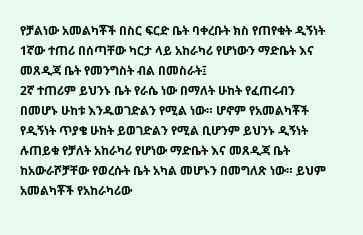የቻልነው አመልካቾች በስር ፍርድ ቤት ባቀረቡት ክስ የጠየቁት ዲኝነት 1ኛው ተጠሪ በሰጣቸው ካርታ ላይ አከራካሪ የሆነውን ማድቤት እና መጸዲጃ ቤት የመንግስት ብል በመስራት፤
2ኛ ተጠሪም ይህንኑ ቤት የራሴ ነው በማለት ሁከት የፈጠሩብን በመሆኑ ሁከቱ እንዱወገድልን የሚል ነው። ሆኖም የአመልካቾች የዲኝነት ጥያቄ ሁከት ይወገድልን የሚል ቢሆንም ይህንኑ ዲኝነት ሉጠይቁ የቻለት አከራካሪ የሆነው ማድቤት እና መጸዲጃ ቤት ከአውራሾቻቸው የወረሱት ቤት አካል መሆኑን በመግለጽ ነው። ይህም አመልካቾች የአከራካሪው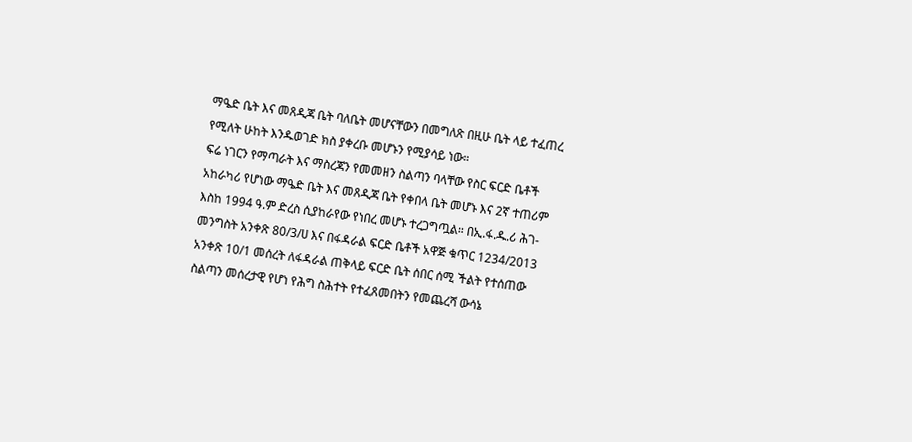ማዔድ ቤት እና መጸዲጃ ቤት ባለቤት መሆናቸውን በመግለጽ በዚሁ ቤት ላይ ተፈጠረ የሚለት ሁከት እንዱወገድ ክስ ያቀረቡ መሆኑን የሚያሳይ ነው።
ፍሬ ነገርን የማጣራት እና ማስረጃን የመመዘን ስልጣን ባላቸው የስር ፍርድ ቤቶች አከራካሪ የሆነው ማዔድ ቤት እና መጸዲጃ ቤት የቀበላ ቤት መሆኑ እና 2ኛ ተጠሪም እስከ 1994 ዓ.ም ድረስ ሲያከራየው የነበረ መሆኑ ተረጋግጧል። በኢ.ፋ.ዱ.ሪ ሕገ-መንግስት አንቀጽ 80/3/ሀ እና በፋዳራል ፍርድ ቤቶች አዋጅ ቁጥር 1234/2013 አንቀጽ 10/1 መሰረት ለፋዳራል ጠቅላይ ፍርድ ቤት ሰበር ሰሚ ችልት የተሰጠው ስልጣን መሰረታዊ የሆነ የሕግ ስሕተት የተፈጸመበትን የመጨረሻ ውሳኔ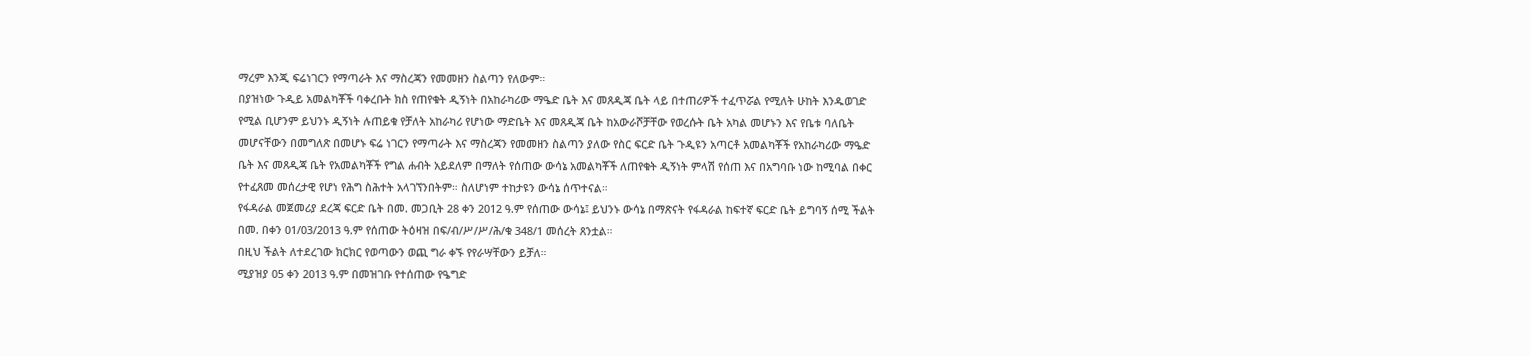ማረም እንጂ ፍሬነገርን የማጣራት እና ማስረጃን የመመዘን ስልጣን የለውም።
በያዝነው ጉዲይ አመልካቾች ባቀረቡት ክስ የጠየቁት ዲኝነት በአከራካሪው ማዔድ ቤት እና መጸዲጃ ቤት ላይ በተጠሪዎች ተፈጥሯል የሚለት ሁከት እንዱወገድ የሚል ቢሆንም ይህንኑ ዲኝነት ሉጠይቁ የቻለት አከራካሪ የሆነው ማድቤት እና መጸዲጃ ቤት ከአውራሾቻቸው የወረሱት ቤት አካል መሆኑን እና የቤቱ ባለቤት መሆናቸውን በመግለጽ በመሆኑ ፍሬ ነገርን የማጣራት እና ማስረጃን የመመዘን ስልጣን ያለው የስር ፍርድ ቤት ጉዲዩን አጣርቶ አመልካቾች የአከራካሪው ማዔድ ቤት እና መጸዲጃ ቤት የአመልካቾች የግል ሐብት አይደለም በማለት የሰጠው ውሳኔ አመልካቾች ለጠየቁት ዲኝነት ምላሽ የሰጠ እና በአግባቡ ነው ከሚባል በቀር የተፈጸመ መሰረታዊ የሆነ የሕግ ስሕተት አላገኘንበትም። ስለሆነም ተከታዩን ውሳኔ ሰጥተናል።
የፋዳራል መጀመሪያ ደረጃ ፍርድ ቤት በመ. መጋቢት 28 ቀን 2012 ዓ.ም የሰጠው ውሳኔ፤ ይህንኑ ውሳኔ በማጽናት የፋዳራል ከፍተኛ ፍርድ ቤት ይግባኝ ሰሚ ችልት በመ. በቀን 01/03/2013 ዓ.ም የሰጠው ትዕዛዝ በፍ/ብ/ሥ/ሥ/ሕ/ቁ 348/1 መሰረት ጸንቷል።
በዚህ ችልት ለተደረገው ክርክር የወጣውን ወጪ ግራ ቀኙ የየራሣቸውን ይቻለ።
ሚያዝያ 05 ቀን 2013 ዓ.ም በመዝገቡ የተሰጠው የዔግድ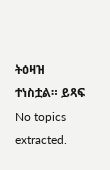ትዕዛዝ ተነስቷል። ይጻፍ
No topics extracted.